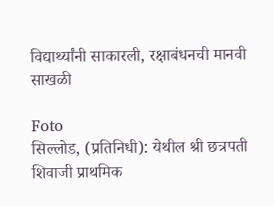विद्यार्थ्यांनी साकारली, रक्षाबंधनची मानवी साखळी

Foto
सिल्लोड, (प्रतिनिधी): येथील श्री छत्रपती शिवाजी प्राथमिक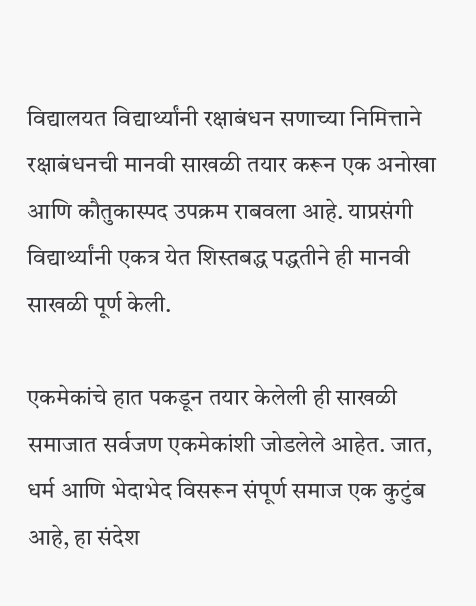विद्यालयत विद्यार्थ्यांनी रक्षाबंधन सणाच्या निमित्ताने रक्षाबंधनची मानवी साखळी तयार करून एक अनोखा आणि कौतुकास्पद उपक्रम राबवला आहे. याप्रसंगी विद्यार्थ्यांनी एकत्र येत शिस्तबद्ध पद्धतीने ही मानवी साखळी पूर्ण केली.

एकमेकांचे हात पकडून तयार केलेली ही साखळी समाजात सर्वजण एकमेकांशी जोडलेले आहेत. जात, धर्म आणि भेदाभेद विसरून संपूर्ण समाज एक कुटुंब आहे, हा संदेश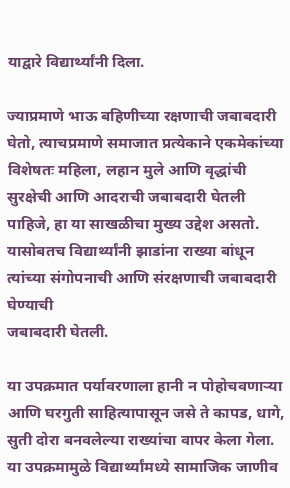याद्वारे विद्यार्थ्यांनी दिला.

ज्याप्रमाणे भाऊ बहिणीच्या रक्षणाची जबाबदारी घेतो, त्याचप्रमाणे समाजात प्रत्येकाने एकमेकांच्या विशेषतः महिला, लहान मुले आणि वृद्धांची सुरक्षेची आणि आदराची जबाबदारी घेतली पाहिजे, हा या साखळीचा मुख्य उद्देश असतो. यासोबतच विद्यार्थ्यांनी झाडांना राख्या बांधून त्यांच्या संगोपनाची आणि संरक्षणाची जबाबदारी घेण्याची
जबाबदारी घेतली.

या उपक्रमात पर्यावरणाला हानी न पोहोचवणाऱ्या आणि घरगुती साहित्यापासून जसे ते कापड, धागे, सुती दोरा बनवलेल्या राख्यांचा वापर केला गेला. या उपक्रमामुळे विद्यार्थ्यांमध्ये सामाजिक जाणीव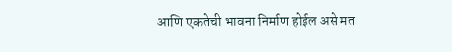आणि एकतेची भावना निर्माण होईल असे मत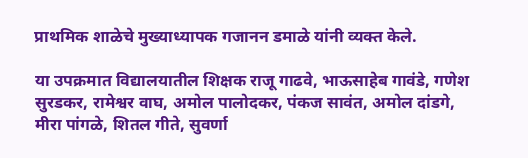प्राथमिक शाळेचे मुख्याध्यापक गजानन डमाळे यांनी व्यक्त केले.

या उपक्रमात विद्यालयातील शिक्षक राजू गाढवे, भाऊसाहेब गावंडे, गणेश सुरडकर, रामेश्वर वाघ, अमोल पालोदकर, पंकज सावंत, अमोल दांडगे, मीरा पांगळे, शितल गीते, सुवर्णा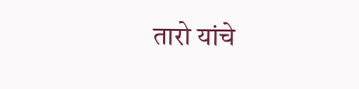तारो यांचे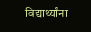विद्यार्थ्यांना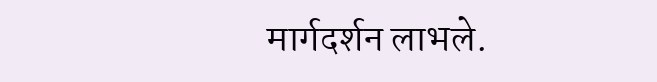मार्गदर्शन लाभले.